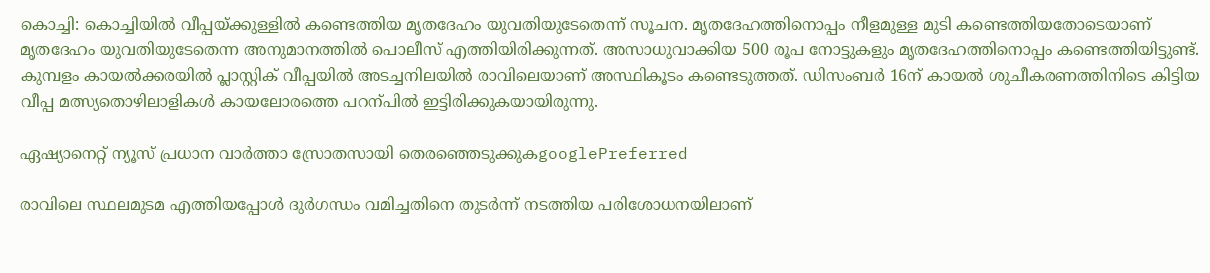കൊച്ചി: കൊച്ചിയിൽ വീപ്പയ്ക്കുള്ളിൽ കണ്ടെത്തിയ മൃതദേഹം യുവതിയുടേതെന്ന് സൂചന. മൃതദേഹത്തിനൊപ്പം നീളമുള്ള മുടി കണ്ടെത്തിയതോടെയാണ് മൃതദേഹം യുവതിയുടേതെന്ന അനുമാനത്തില്‍ പൊലീസ് എത്തിയിരിക്കുന്നത്. അസാധുവാക്കിയ 500 രൂപ നോട്ടുകളും മൃതദേഹത്തിനൊപ്പം കണ്ടെത്തിയിട്ടുണ്ട്. കുമ്പളം കായൽക്കരയിൽ പ്ലാസ്റ്റിക് വീപ്പയിൽ അടച്ചനിലയിൽ രാവിലെയാണ് അസ്ഥികൂടം കണ്ടെടുത്തത്. ഡിസംബർ 16ന് കായൽ ശുചീകരണത്തിനിടെ കിട്ടിയ വീപ്പ മത്സ്യതൊഴിലാളികൾ കായലോരത്തെ പറന്പിൽ ഇട്ടിരിക്കുകയായിരുന്നു.

ഏഷ്യാനെറ്റ് ന്യൂസ് പ്രധാന വാർത്താ സ്രോതസായി തെരഞ്ഞെടുക്കുകgooglePreferred

രാവിലെ സ്ഥലമുടമ എത്തിയപ്പോൾ ദുർഗന്ധം വമിച്ചതിനെ തുടർന്ന് നടത്തിയ പരിശോധനയിലാണ്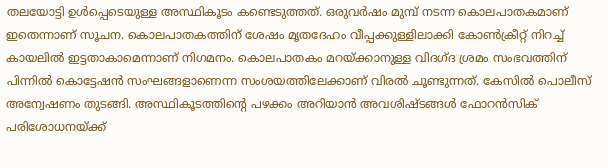തലയോട്ടി ഉൾപ്പെടെയുള്ള അസ്ഥികൂടം കണ്ടെടുത്തത്. ഒരുവര്‍ഷം മുമ്പ് നടന്ന കൊലപാതകമാണ് ഇതെന്നാണ് സൂചന. കൊലപാതകത്തിന് ശേഷം മൃതദേഹം വീപ്പക്കുള്ളിലാക്കി കോൺക്രീറ്റ് നിറച്ച് കായലിൽ ഇട്ടതാകാമെന്നാണ് നിഗമനം. കൊലപാതകം മറയ്ക്കാനുള്ള വിദഗ്ദ ശ്രമം സംഭവത്തിന് പിന്നിൽ കൊട്ടേഷൻ സംഘങ്ങളാണെന്ന സംശയത്തിലേക്കാണ് വിരൽ ചൂണ്ടുന്നത്. കേസിൽ പൊലീസ് അന്വേഷണം തുടങ്ങി. അസ്ഥികൂടത്തിന്റെ പഴക്കം അറിയാൻ അവശിഷ്ടങ്ങൾ ഫോറൻസിക് പരിശോധനയ്ക്ക്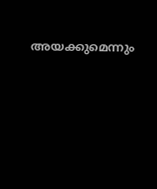അയക്കുമെന്നും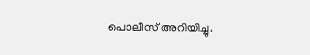പൊലീസ് അറിയിച്ചു.